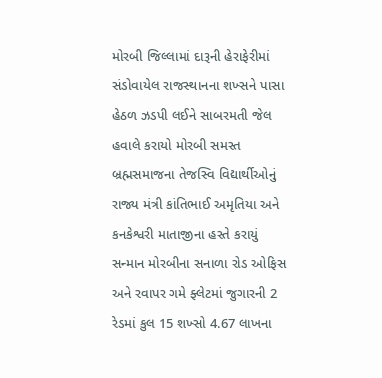મોરબી જિલ્લામાં દારૂની હેરાફેરીમાં સંડોવાયેલ રાજસ્થાનના શખ્સને પાસા હેઠળ ઝડપી લઈને સાબરમતી જેલ હવાલે કરાયો મોરબી સમસ્ત બ્રહ્મસમાજના તેજસ્વિ વિદ્યાર્થીઓનું રાજ્ય મંત્રી કાંતિભાઈ અમૃતિયા અને કનકેશ્વરી માતાજીના હસ્તે કરાયું સન્માન મોરબીના સનાળા રોડ ઓફિસ અને રવાપર ગમે ફ્લેટમાં જુગારની 2 રેડમાં કુલ 15 શખ્સો 4.67 લાખના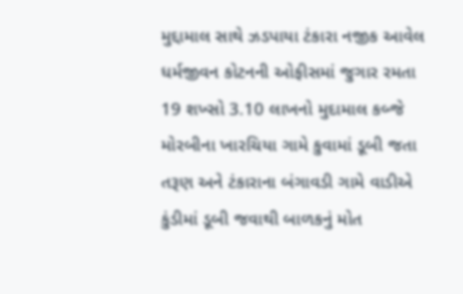મુદ્દામાલ સાથે ઝડપાયા ટંકારા નજીક આવેલ ધર્મજીવન કોટનની ઓફીસમાં જુગાર રમતા 19 શખ્સો 3.10 લાખનો મુદામાલ કબ્જે મોરબીના ખારચિયા ગામે કુવામાં ડૂબી જતા તરૂણ અને ટંકારાના બંગાવડી ગામે વાડીએ કુંડીમાં ડૂબી જવાથી બાળકનું મોત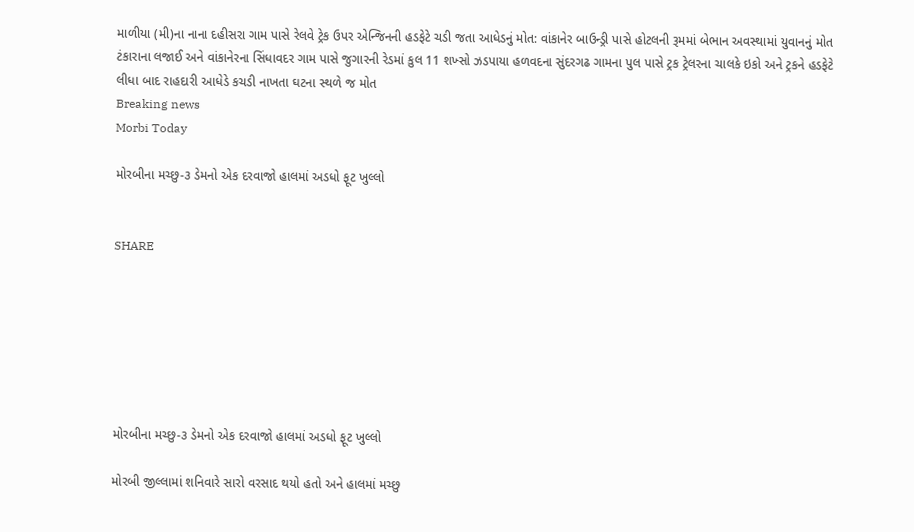માળીયા (મી)ના નાના દહીસરા ગામ પાસે રેલવે ટ્રેક ઉપર એન્જિનની હડફેટે ચડી જતા આધેડનું મોત: વાંકાનેર બાઉન્ડ્રી પાસે હોટલની રૂમમાં બેભાન અવસ્થામાં યુવાનનું મોત ટંકારાના લજાઈ અને વાંકાનેરના સિંધાવદર ગામ પાસે જુગારની રેડમાં કુલ 11 શખ્સો ઝડપાયા હળવદના સુંદરગઢ ગામના પુલ પાસે ટ્રક ટ્રેલરના ચાલકે ઇકો અને ટ્રકને હડફેટે લીધા બાદ રાહદારી આધેડે કચડી નાખતા ઘટના સ્થળે જ મોત
Breaking news
Morbi Today

મોરબીના મચ્છુ-૩ ડેમનો એક દરવાજો હાલમાં અડધો ફૂટ ખુલ્લો


SHARE







મોરબીના મચ્છુ-૩ ડેમનો એક દરવાજો હાલમાં અડધો ફૂટ ખુલ્લો

મોરબી જીલ્લામાં શનિવારે સારો વરસાદ થયો હતો અને હાલમાં મચ્છુ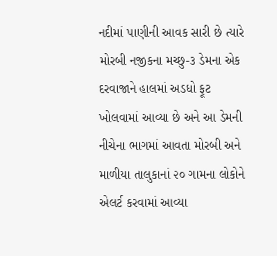નદીમાં પાણીની આવક સારી છે ત્યારે મોરબી નજીકના મચ્છુ-૩ ડેમના એક દરવાજાને હાલમાં અડધો ફૂટ ખોલવામાં આવ્યા છે અને આ ડેમની નીચેના ભાગમાં આવતા મોરબી અને માળીયા તાલુકાનાં ૨૦ ગામના લોકોને એલર્ટ કરવામાં આવ્યા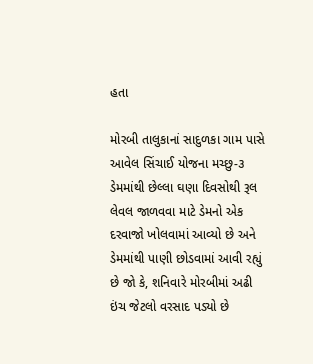હતા

મોરબી તાલુકાનાં સાદુળકા ગામ પાસે આવેલ સિંચાઈ યોજના મચ્છુ-૩ ડેમમાંથી છેલ્લા ઘણા દિવસોથી રૂલ લેવલ જાળવવા માટે ડેમનો એક દરવાજો ખોલવામાં આવ્યો છે અને ડેમમાંથી પાણી છોડવામાં આવી રહ્યું છે જો કે, શનિવારે મોરબીમાં અઢી ઇંચ જેટલો વરસાદ પડ્યો છે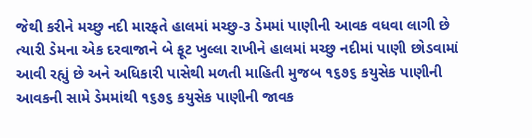જેથી કરીને મચ્છુ નદી મારફતે હાલમાં મચ્છુ-૩ ડેમમાં પાણીની આવક વધવા લાગી છે ત્યારી ડેમના એક દરવાજાને બે ફૂટ ખુલ્લા રાખીને હાલમાં મચ્છુ નદીમાં પાણી છોડવામાં આવી રહ્યું છે અને અધિકારી પાસેથી મળતી માહિતી મુજબ ૧૬૭૬ કયુસેક પાણીની આવકની સામે ડેમમાંથી ૧૬૭૬ કયુસેક પાણીની જાવક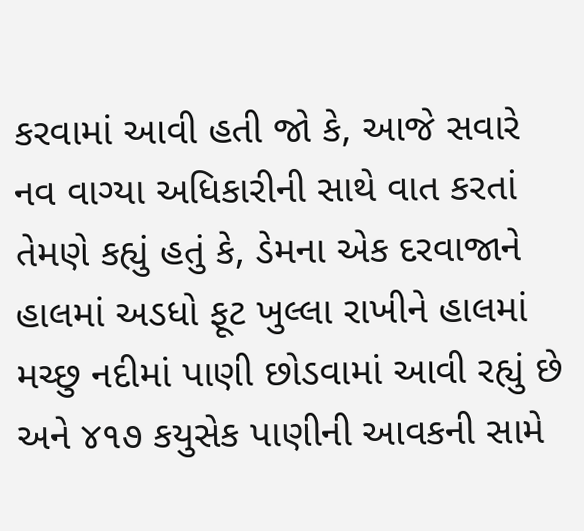કરવામાં આવી હતી જો કે, આજે સવારે નવ વાગ્યા અધિકારીની સાથે વાત કરતાં તેમણે કહ્યું હતું કે, ડેમના એક દરવાજાને હાલમાં અડધો ફૂટ ખુલ્લા રાખીને હાલમાં મચ્છુ નદીમાં પાણી છોડવામાં આવી રહ્યું છે અને ૪૧૭ કયુસેક પાણીની આવકની સામે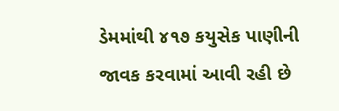ડેમમાંથી ૪૧૭ કયુસેક પાણીની જાવક કરવામાં આવી રહી છે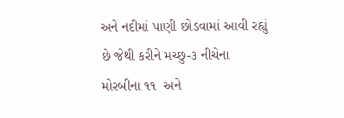અને નદીમાં પાણી છોડવામાં આવી રહ્યું છે જેથી કરીને મચ્છુ-૩ નીચેના મોરબીના ૧૧  અને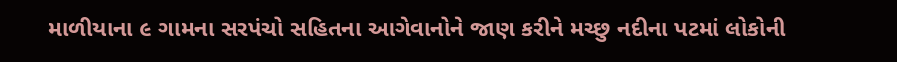માળીયાના ૯ ગામના સરપંચો સહિતના આગેવાનોને જાણ કરીને મચ્છુ નદીના પટમાં લોકોની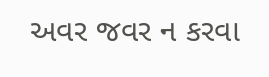અવર જવર ન કરવા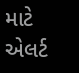માટે એલર્ટ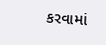કરવામાં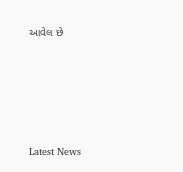આવેલ છે






Latest News